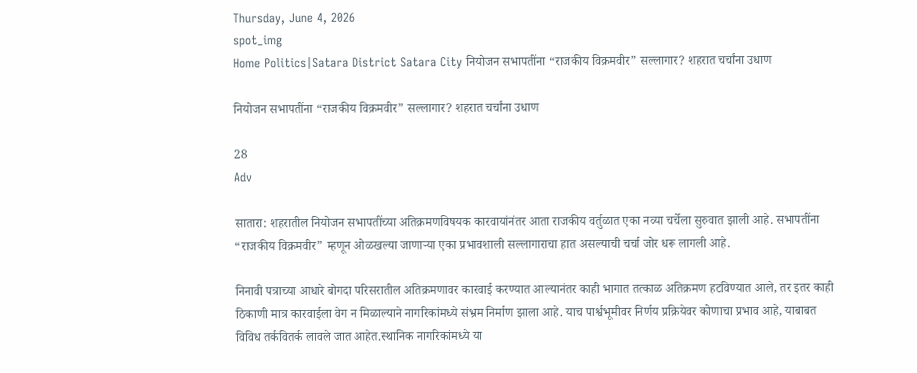Thursday, June 4, 2026
spot_img
Home Politics|Satara District Satara City नियोजन सभापतींना “राजकीय विक्रमवीर” सल्लागार? शहरात चर्चांना उधाण

नियोजन सभापतींना “राजकीय विक्रमवीर” सल्लागार? शहरात चर्चांना उधाण

28
Adv

सातारा: शहरातील नियोजन सभापतींच्या अतिक्रमणविषयक कारवायांनंतर आता राजकीय वर्तुळात एका नव्या चर्चेला सुरुवात झाली आहे. सभापतींना “राजकीय विक्रमवीर” म्हणून ओळखल्या जाणाऱ्या एका प्रभावशाली सल्लागाराचा हात असल्याची चर्चा जोर धरू लागली आहे.

निनावी पत्राच्या आधारे बोगदा परिसरातील अतिक्रमणावर कारवाई करण्यात आल्यानंतर काही भागात तत्काळ अतिक्रमण हटविण्यात आले, तर इतर काही ठिकाणी मात्र कारवाईला वेग न मिळाल्याने नागरिकांमध्ये संभ्रम निर्माण झाला आहे. याच पार्श्वभूमीवर निर्णय प्रक्रियेवर कोणाचा प्रभाव आहे, याबाबत विविध तर्कवितर्क लावले जात आहेत.स्थानिक नागरिकांमध्ये या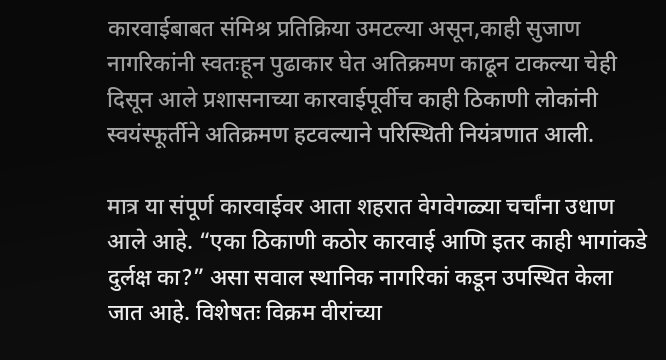कारवाईबाबत संमिश्र प्रतिक्रिया उमटल्या असून,काही सुजाण नागरिकांनी स्वतःहून पुढाकार घेत अतिक्रमण काढून टाकल्या चेही दिसून आले प्रशासनाच्या कारवाईपूर्वीच काही ठिकाणी लोकांनी स्वयंस्फूर्तीने अतिक्रमण हटवल्याने परिस्थिती नियंत्रणात आली.

मात्र या संपूर्ण कारवाईवर आता शहरात वेगवेगळ्या चर्चांना उधाण आले आहे. “एका ठिकाणी कठोर कारवाई आणि इतर काही भागांकडे दुर्लक्ष का?” असा सवाल स्थानिक नागरिकां कडून उपस्थित केला जात आहे. विशेषतः विक्रम वीरांच्या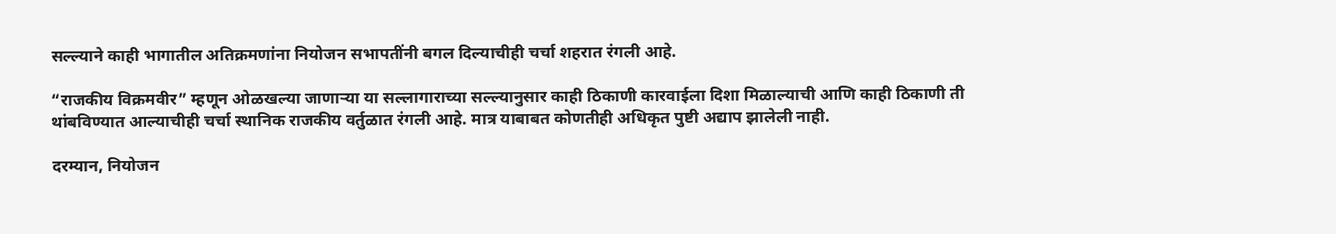सल्ल्याने काही भागातील अतिक्रमणांना नियोजन सभापतींनी बगल दिल्याचीही चर्चा शहरात रंगली आहे.

“राजकीय विक्रमवीर” म्हणून ओळखल्या जाणाऱ्या या सल्लागाराच्या सल्ल्यानुसार काही ठिकाणी कारवाईला दिशा मिळाल्याची आणि काही ठिकाणी ती थांबविण्यात आल्याचीही चर्चा स्थानिक राजकीय वर्तुळात रंगली आहे. मात्र याबाबत कोणतीही अधिकृत पुष्टी अद्याप झालेली नाही.

दरम्यान, नियोजन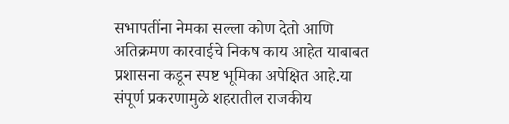सभापतींना नेमका सल्ला कोण देतो आणि अतिक्रमण कारवाईचे निकष काय आहेत याबाबत प्रशासना कडून स्पष्ट भूमिका अपेक्षित आहे.या संपूर्ण प्रकरणामुळे शहरातील राजकीय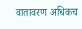वातावरण अधिकच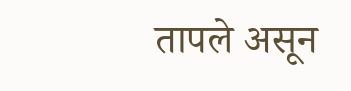तापले असून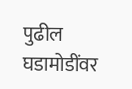पुढील घडामोडींवर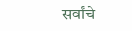सर्वांचे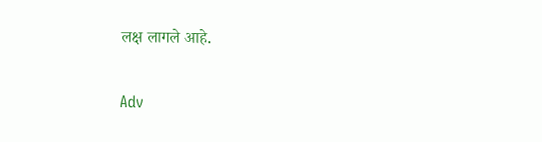लक्ष लागले आहे.

Adv